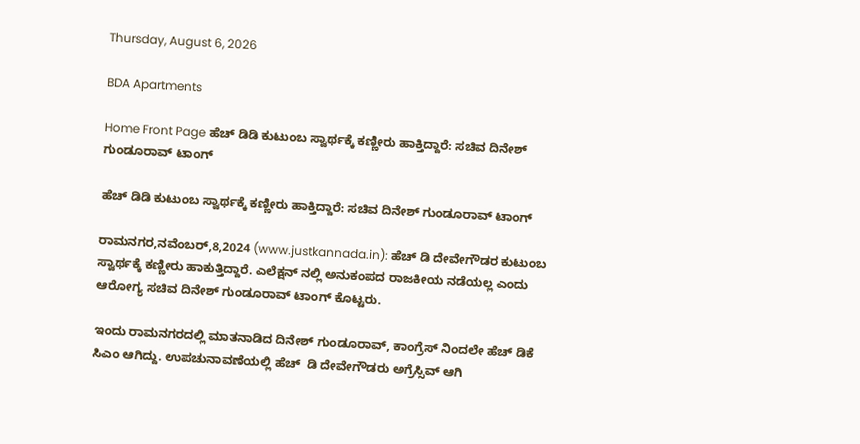Thursday, August 6, 2026

BDA Apartments

Home Front Page ಹೆಚ್ ಡಿಡಿ ಕುಟುಂಬ ಸ್ವಾರ್ಥಕ್ಕೆ ಕಣ್ಣೀರು ಹಾಕ್ತಿದ್ದಾರೆ: ಸಚಿವ ದಿನೇಶ್ ಗುಂಡೂರಾವ್ ಟಾಂಗ್

ಹೆಚ್ ಡಿಡಿ ಕುಟುಂಬ ಸ್ವಾರ್ಥಕ್ಕೆ ಕಣ್ಣೀರು ಹಾಕ್ತಿದ್ದಾರೆ: ಸಚಿವ ದಿನೇಶ್ ಗುಂಡೂರಾವ್ ಟಾಂಗ್

ರಾಮನಗರ,ನವೆಂಬರ್,8,2024 (www.justkannada.in): ಹೆಚ್ ಡಿ ದೇವೇಗೌಡರ ಕುಟುಂಬ ಸ್ವಾರ್ಥಕ್ಕೆ ಕಣ್ಣೀರು ಹಾಕುತ್ತಿದ್ದಾರೆ. ಎಲೆಕ್ಷನ್ ನಲ್ಲಿ ಅನುಕಂಪದ ರಾಜಕೀಯ ನಡೆಯಲ್ಲ ಎಂದು ಆರೋಗ್ಯ ಸಚಿವ ದಿನೇಶ್ ಗುಂಡೂರಾವ್ ಟಾಂಗ್ ಕೊಟ್ಟರು.

ಇಂದು ರಾಮನಗರದಲ್ಲಿ ಮಾತನಾಡಿದ ದಿನೇಶ್ ಗುಂಡೂರಾವ್, ಕಾಂಗ್ರೆಸ್ ನಿಂದಲೇ ಹೆಚ್ ಡಿಕೆ ಸಿಎಂ ಆಗಿದ್ದು. ಉಪಚುನಾವಣೆಯಲ್ಲಿ ಹೆಚ್  ಡಿ ದೇವೇಗೌಡರು ಅಗ್ರೆಸ್ಸಿವ್ ಆಗಿ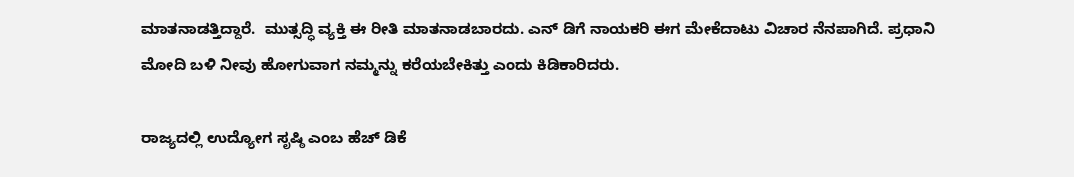ಮಾತನಾಡತ್ತಿದ್ದಾರೆ.  ಮುತ್ಸದ್ಧಿ ವ್ಯಕ್ತಿ ಈ ರೀತಿ ಮಾತನಾಡಬಾರದು. ಎನ್ ಡಿಗೆ ನಾಯಕರಿ ಈಗ ಮೇಕೆದಾಟು ವಿಚಾರ ನೆನಪಾಗಿದೆ. ಪ್ರಧಾನಿ ಮೋದಿ ಬಳಿ ನೀವು ಹೋಗುವಾಗ ನಮ್ಮನ್ನು ಕರೆಯಬೇಕಿತ್ತು ಎಂದು ಕಿಡಿಕಾರಿದರು.

ರಾಜ್ಯದಲ್ಲಿ ಉದ್ಯೋಗ ಸೃಷ್ಠಿ ಎಂಬ ಹೆಚ್ ಡಿಕೆ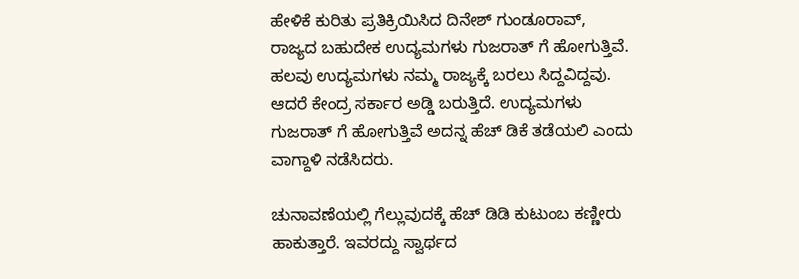ಹೇಳಿಕೆ ಕುರಿತು ಪ್ರತಿಕ್ರಿಯಿಸಿದ ದಿನೇಶ್ ಗುಂಡೂರಾವ್, ರಾಜ್ಯದ ಬಹುದೇಕ ಉದ್ಯಮಗಳು ಗುಜರಾತ್ ಗೆ ಹೋಗುತ್ತಿವೆ. ಹಲವು ಉದ್ಯಮಗಳು ನಮ್ಮ ರಾಜ್ಯಕ್ಕೆ ಬರಲು ಸಿದ್ದವಿದ್ದವು.  ಆದರೆ ಕೇಂದ್ರ ಸರ್ಕಾರ ಅಡ್ಡಿ ಬರುತ್ತಿದೆ. ಉದ್ಯಮಗಳು ಗುಜರಾತ್ ಗೆ ಹೋಗುತ್ತಿವೆ ಅದನ್ನ ಹೆಚ್ ಡಿಕೆ ತಡೆಯಲಿ ಎಂದು ವಾಗ್ದಾಳಿ ನಡೆಸಿದರು.

ಚುನಾವಣೆಯಲ್ಲಿ ಗೆಲ್ಲುವುದಕ್ಕೆ ಹೆಚ್ ಡಿಡಿ ಕುಟುಂಬ ಕಣ್ಣೀರು ಹಾಕುತ್ತಾರೆ. ಇವರದ್ದು ಸ್ವಾರ್ಥದ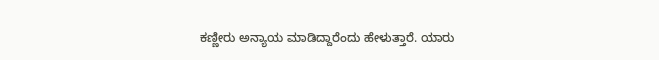ಕಣ್ಣೀರು ಅನ್ಯಾಯ ಮಾಡಿದ್ದಾರೆಂದು ಹೇಳುತ್ತಾರೆ. ಯಾರು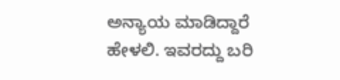ಅನ್ಯಾಯ ಮಾಡಿದ್ದಾರೆ ಹೇಳಲಿ. ಇವರದ್ದು ಬರಿ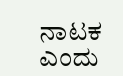ನಾಟಕ ಎಂದು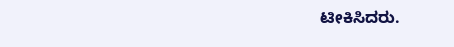ಟೀಕಿಸಿದರು.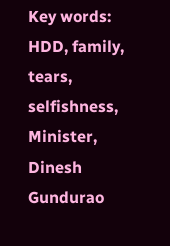Key words: HDD, family, tears, selfishness, Minister, Dinesh Gundurao